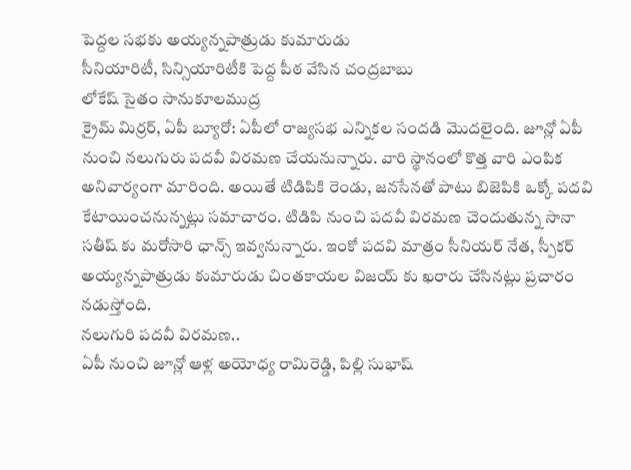పెద్దల సభకు అయ్యన్నపాత్రుడు కుమారుడు
సీనియారిటీ, సిన్సియారిటీకి పెద్ద పీఠ వేసిన చంద్రబాబు
లోకేష్ సైతం సానుకూలముద్ర
క్రైమ్ మిర్రర్, ఏపీ బ్యూరో: ఏపీలో రాజ్యసభ ఎన్నికల సందడి మొదలైంది. జూన్లో ఏపీ నుంచి నలుగురు పదవీ విరమణ చేయనున్నారు. వారి స్థానంలో కొత్త వారి ఎంపిక అనివార్యంగా మారింది. అయితే టిడిపికి రెండు, జనసేనతో పాటు బిజెపికి ఒక్కో పదవి కేటాయించనున్నట్లు సమాచారం. టిడిపి నుంచి పదవీ విరమణ చెందుతున్న సానా సతీష్ కు మరోసారి ఛాన్స్ ఇవ్వనున్నారు. ఇంకో పదవి మాత్రం సీనియర్ నేత, స్పీకర్ అయ్యన్నపాత్రుడు కుమారుడు చింతకాయల విజయ్ కు ఖరారు చేసినట్లు ప్రచారం నడుస్తోంది.
నలుగురి పదవీ విరమణ..
ఏపీ నుంచి జూన్లో ఆళ్ల అయోధ్య రామిరెడ్డి, పిల్లి సుభాష్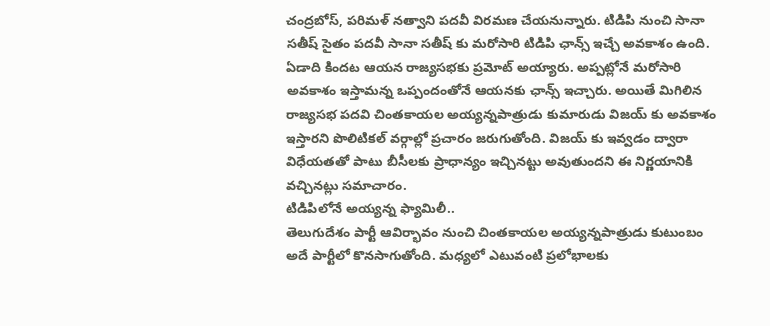చంద్రబోస్, పరిమళ్ నత్వాని పదవీ విరమణ చేయనున్నారు. టిడిపి నుంచి సానా సతీష్ సైతం పదవీ సానా సతీష్ కు మరోసారి టిడిపి ఛాన్స్ ఇచ్చే అవకాశం ఉంది. ఏడాది కిందట ఆయన రాజ్యసభకు ప్రమోట్ అయ్యారు. అప్పట్లోనే మరోసారి అవకాశం ఇస్తామన్న ఒప్పందంతోనే ఆయనకు ఛాన్స్ ఇచ్చారు. అయితే మిగిలిన రాజ్యసభ పదవి చింతకాయల అయ్యన్నపాత్రుడు కుమారుడు విజయ్ కు అవకాశం ఇస్తారని పొలిటికల్ వర్గాల్లో ప్రచారం జరుగుతోంది. విజయ్ కు ఇవ్వడం ద్వారా విధేయతతో పాటు బీసీలకు ప్రాధాన్యం ఇచ్చినట్టు అవుతుందని ఈ నిర్ణయానికి వచ్చినట్లు సమాచారం.
టిడిపిలోనే అయ్యన్న ఫ్యామిలీ..
తెలుగుదేశం పార్టీ ఆవిర్భావం నుంచి చింతకాయల అయ్యన్నపాత్రుడు కుటుంబం అదే పార్టీలో కొనసాగుతోంది. మధ్యలో ఎటువంటి ప్రలోభాలకు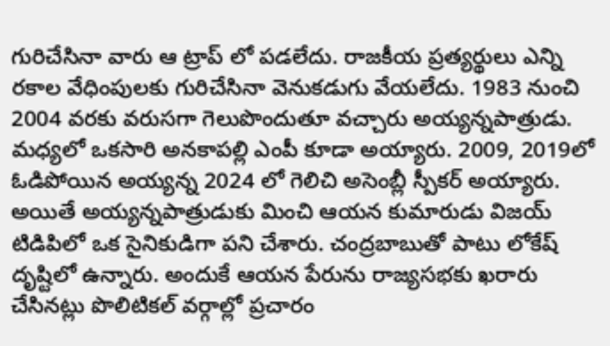గురిచేసినా వారు ఆ ట్రాప్ లో పడలేదు. రాజకీయ ప్రత్యర్థులు ఎన్ని రకాల వేధింపులకు గురిచేసినా వెనుకడుగు వేయలేదు. 1983 నుంచి 2004 వరకు వరుసగా గెలుపొందుతూ వచ్చారు అయ్యన్నపాత్రుడు. మధ్యలో ఒకసారి అనకాపల్లి ఎంపీ కూడా అయ్యారు. 2009, 2019లో ఓడిపోయిన అయ్యన్న 2024 లో గెలిచి అసెంబ్లీ స్పీకర్ అయ్యారు. అయితే అయ్యన్నపాత్రుడుకు మించి ఆయన కుమారుడు విజయ్ టిడిపిలో ఒక సైనికుడిగా పని చేశారు. చంద్రబాబుతో పాటు లోకేష్ దృష్టిలో ఉన్నారు. అందుకే ఆయన పేరును రాజ్యసభకు ఖరారు చేసినట్లు పొలిటికల్ వర్గాల్లో ప్రచారం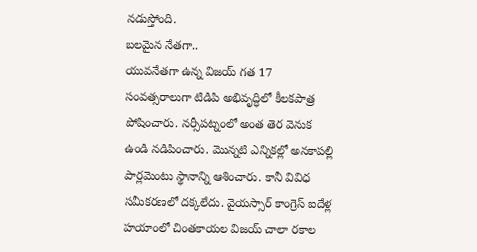నడుస్తోంది.
బలమైన నేతగా..
యువనేతగా ఉన్న విజయ్ గత 17 సంవత్సరాలుగా టిడిపి అభివృద్ధిలో కీలకపాత్ర పోషించారు. నర్సీపట్నంలో అంత తెర వెనుక ఉండి నడిపించారు. మొన్నటి ఎన్నికల్లో అనకాపల్లి పార్లమెంటు స్థానాన్ని ఆశించారు. కానీ వివిధ సమీకరణలో దక్కలేదు. వైయస్సార్ కాంగ్రెస్ ఐదేళ్ల హయాంలో చింతకాయల విజయ్ చాలా రకాల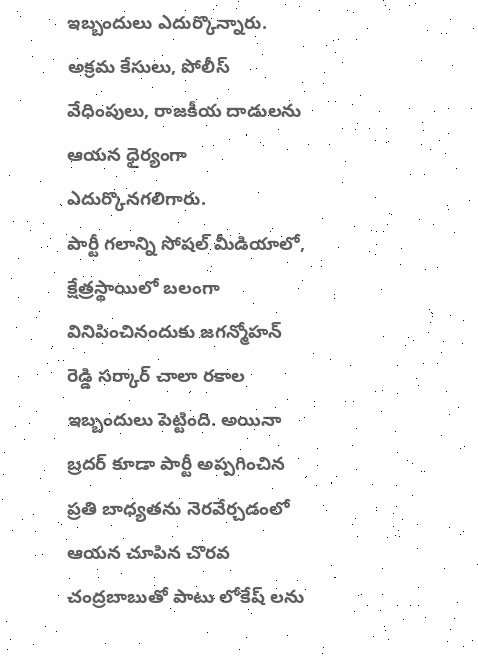ఇబ్బందులు ఎదుర్కొన్నారు. అక్రమ కేసులు, పోలీస్ వేధింపులు, రాజకీయ దాడులను ఆయన ధైర్యంగా ఎదుర్కొనగలిగారు.
పార్టీ గలాన్ని సోషల్ మీడియాలో, క్షేత్రస్థాయిలో బలంగా వినిపించినందుకు జగన్మోహన్ రెడ్డి సర్కార్ చాలా రకాల ఇబ్బందులు పెట్టింది. అయినా బ్రదర్ కూడా పార్టీ అప్పగించిన ప్రతి బాధ్యతను నెరవేర్చడంలో ఆయన చూపిన చొరవ చంద్రబాబుతో పాటు లోకేష్ లను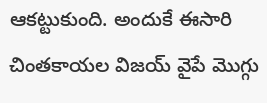ఆకట్టుకుంది. అందుకే ఈసారి చింతకాయల విజయ్ వైపే మొగ్గు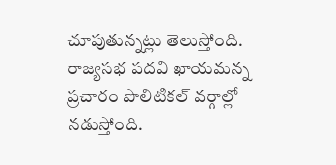చూపుతున్నట్లు తెలుస్తోంది. రాజ్యసభ పదవి ఖాయమన్న ప్రచారం పొలిటికల్ వర్గాల్లో నడుస్తోంది.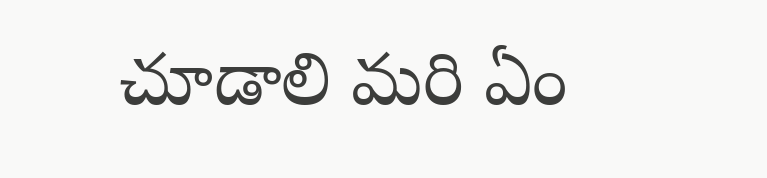చూడాలి మరి ఏం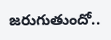జరుగుతుందో..